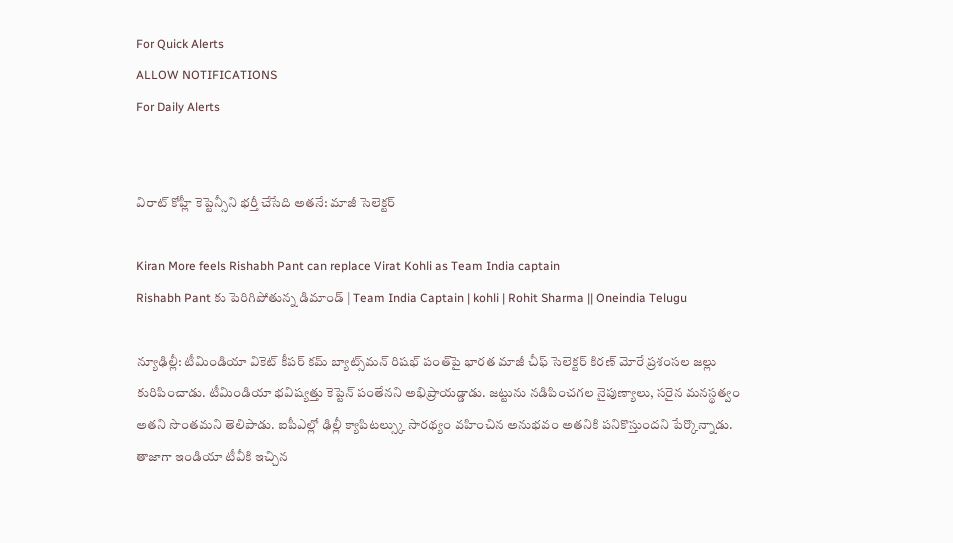For Quick Alerts
ALLOW NOTIFICATIONS
For Daily Alerts


విరాట్ కోహ్లీ కెప్టెన్సీని భర్తీ చేసేది అతనే: మాజీ సెలెక్టర్

Kiran More feels Rishabh Pant can replace Virat Kohli as Team India captain
Rishabh Pant కు పెరిగిపోతున్న డిమాండ్ | Team India Captain | kohli | Rohit Sharma || Oneindia Telugu

న్యూఢిల్లీ: టీమిండియా వికెట్ కీపర్ కమ్ బ్యాట్స్‌మన్ రిషభ్ పంత్‌పై భారత మాజీ చీఫ్ సెలెక్టర్ కిరణ్ మోరే ప్రశంసల జల్లు కురిపించాడు. టీమిండియా భవిష్యత్తు కెప్టెన్ పంతేనని అభిప్రాయడ్డాడు. జట్టును నడిపించగల నైపుణ్యాలు, సరైన మనస్థత్వం అతని సొంతమని తెలిపాడు. ఐపీఎల్లో ఢిల్లీ క్యాపిటల్స్కు సారథ్యం వహించిన అనుభవం అతనికి పనికొస్తుందని పేర్కొన్నాడు. తాజాగా ఇండియా టీవీకి ఇచ్చిన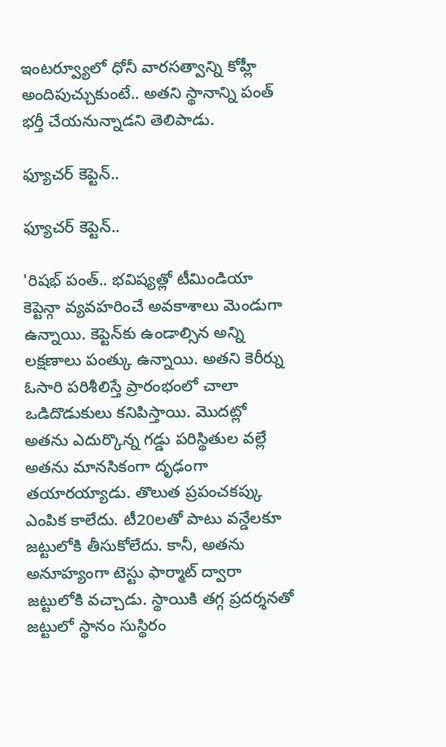ఇంటర్వ్యూలో ధోనీ వారసత్వాన్ని కోహ్లీ అందిపుచ్చుకుంటే.. అతని స్థానాన్ని పంత్ భర్తీ చేయనున్నాడని తెలిపాడు.

ఫ్యూచర్ కెప్టెన్..

ఫ్యూచర్ కెప్టెన్..

'రిషభ్ పంత్.. భవిష్యత్లో టీమిండియా కెప్టెన్గా వ్యవహరించే అవకాశాలు మెండుగా ఉన్నాయి. కెప్టెన్‌కు ఉండాల్సిన అన్ని లక్షణాలు పంత్కు ఉన్నాయి. అతని కెరీర్ను ఓసారి పరిశీలిస్తే ప్రారంభంలో చాలా ఒడిదొడుకులు కనిపిస్తాయి. మొదట్లో అతను ఎదుర్కొన్న గడ్డు పరిస్థితుల వల్లే అతను మానసికంగా దృఢంగా తయారయ్యాడు. తొలుత ప్రపంచకప్కు ఎంపిక కాలేదు. టీ20లతో పాటు వన్డేలకూ జట్టులోకి తీసుకోలేదు. కానీ, అతను అనూహ్యంగా టెస్టు ఫార్మాట్ ద్వారా జట్టులోకి వచ్చాడు. స్థాయికి తగ్గ ప్రదర్శనతో జట్టులో స్థానం సుస్థిరం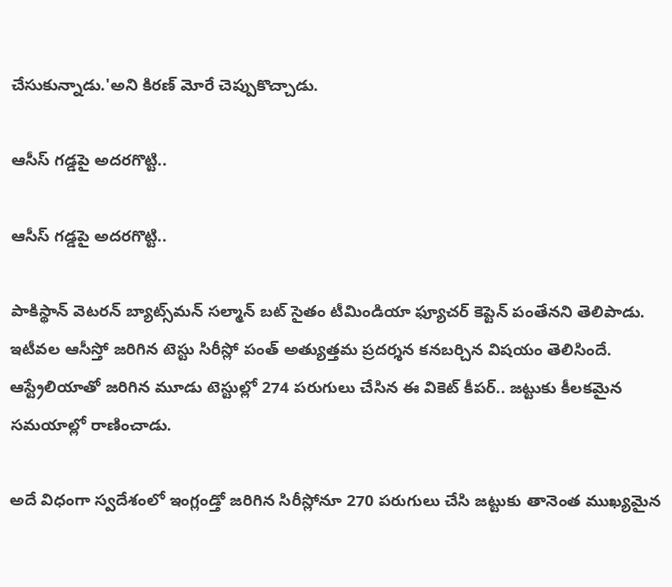చేసుకున్నాడు.'అని కిరణ్ మోరే చెప్పుకొచ్చాడు.

ఆసీస్ గడ్డపై అదరగొట్టి..

ఆసీస్ గడ్డపై అదరగొట్టి..

పాకిస్థాన్ వెటరన్ బ్యాట్స్‌మన్ సల్మాన్ బట్‌ సైతం టీమిండియా ఫ్యూచర్ కెప్టెన్ పంతేనని తెలిపాడు. ఇటీవల ఆసీస్తో జరిగిన టెస్టు సిరీస్లో పంత్ అత్యుత్తమ ప్రదర్శన కనబర్చిన విషయం తెలిసిందే. ఆస్ట్రేలియాతో జరిగిన మూడు టెస్టుల్లో 274 పరుగులు చేసిన ఈ వికెట్ కీపర్.. జట్టుకు కీలకమైన సమయాల్లో రాణించాడు.

అదే విధంగా స్వదేశంలో ఇంగ్లండ్తో జరిగిన సిరీస్లోనూ 270 పరుగులు చేసి జట్టుకు తానెంత ముఖ్యమైన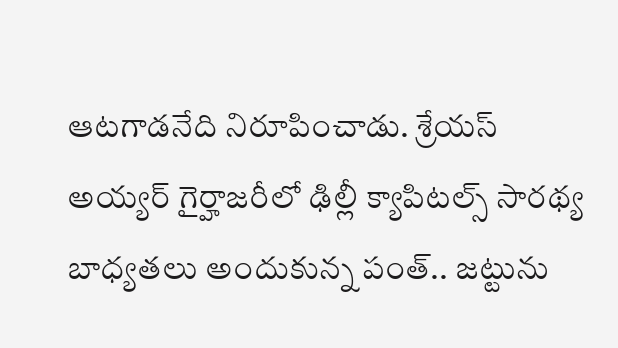ఆటగాడనేది నిరూపించాడు. శ్రేయస్ అయ్యర్ గైర్హాజరీలో ఢిల్లీ క్యాపిటల్స్ సారథ్య బాధ్యతలు అందుకున్న పంత్.. జట్టును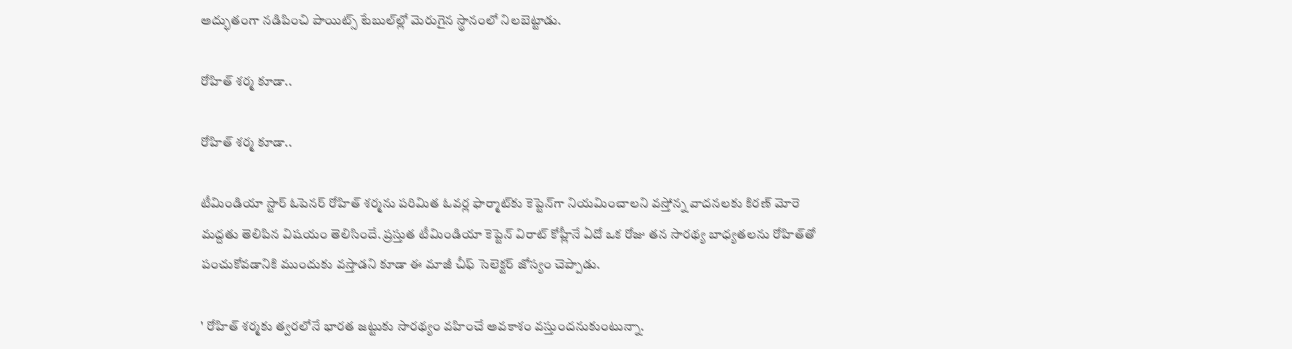అద్భుతంగా నడిపించి పాయిట్స్ టేబుల్‌ల్లో మెరుగైన స్థానంలో నిలబెట్టాడు.

రోహిత్‌ శర్మ కూడా..

రోహిత్‌ శర్మ కూడా..

టీమిండియా స్టార్ ఓపెనర్ రోహిత్ శర్మను పరిమిత ఓవర్ల ఫార్మాట్‌కు కెప్టెన్‌గా నియమించాలని వస్తోన్న వాదనలకు కిరణ్ మోరె మద్దతు తెలిపిన విషయం తెలిసిందే. ప్రస్తుత టీమిండియా కెప్టెన్ విరాట్ కోహ్లీనే ఏదో ఒక రోజు తన సారథ్య బాధ్యతలను రోహిత్‌తో పంచుకోవడానికి ముందుకు వస్తాడని కూడా ఈ మాజీ చీఫ్ సెలెక్టర్ జోస్యం చెప్పాడు.

' రోహిత్ శర్మకు త్వరలోనే భారత జట్టుకు సారథ్యం వహించే అవకాశం వస్తుందనుకుంటున్నా.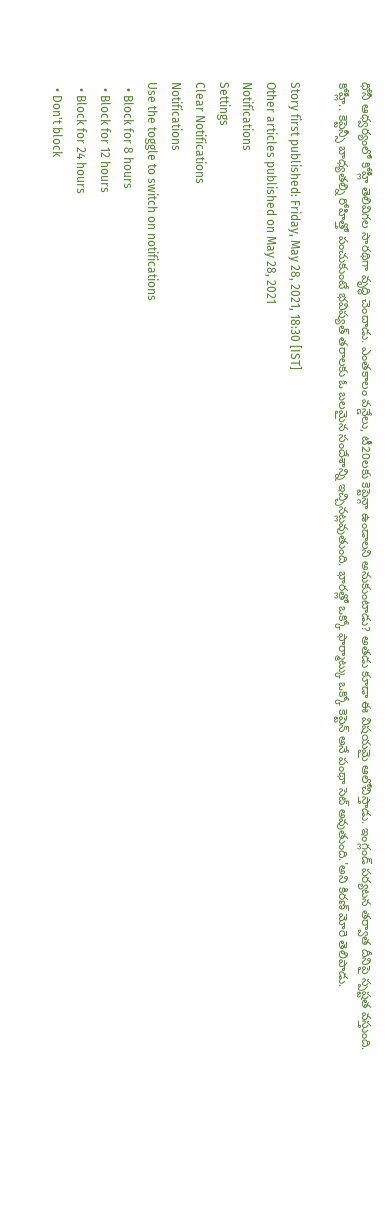ధోనీ ఆధ్వర్యంలో కోహ్లీ తెలివిగల సారథిగా వృద్ధి చెందాడు. ఎంతకాలం వన్డేలు, టీ20లకు కెప్టెన్గా ఉండాలని అనుకుంటాడు? అతడు కూడా ఈ విషయమై ఆలోచిస్తాడు. ఇంగ్లండ్ పర్యటన తర్వాత దీనిపై స్పష్టత వస్తుంది. కోహ్లీ.. కెప్టెన్సీ బాధ్యతల్ని రోహిత్తో పంచుకుంటే భవిష్యత్ తరాలకు ఓ బలమైన సందేశాన్ని ఇచ్చినట్లవుతుంది. భారత్లో ఒక్కో ఫార్మాట్కు ఒక్కో కెప్టెన్ అనే పంథా సెట్ అవుతుంది.'అని కిరణ్ మోరె తెలిపాడు.

Story first published: Friday, May 28, 2021, 18:30 [IST]
Other articles published on May 28, 2021
Notifications
Settings
Clear Notifications
Notifications
Use the toggle to switch on notifications
  • Block for 8 hours
  • Block for 12 hours
  • Block for 24 hours
  • Don't block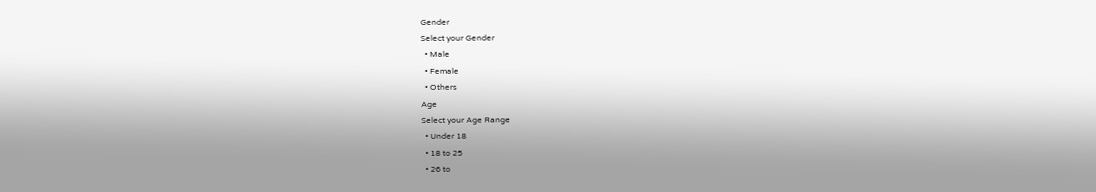Gender
Select your Gender
  • Male
  • Female
  • Others
Age
Select your Age Range
  • Under 18
  • 18 to 25
  • 26 to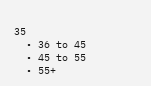35
  • 36 to 45
  • 45 to 55
  • 55+